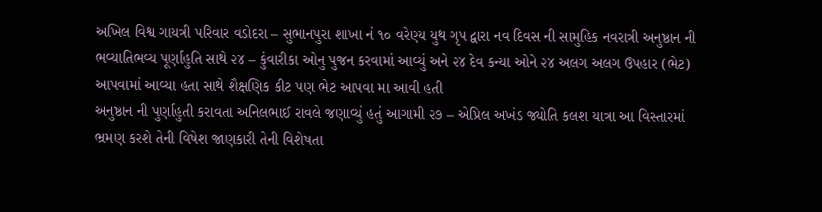અખિલ વિશ્વ ગાયત્રી પરિવાર વડોદરા – સુભાનપુરા શાખા નં ૧૦ વરેણ્ય યુથ ગૃપ દ્વારા નવ દિવસ ની સામુહિક નવરાત્રી અનુષ્ઠાન ની ભવ્યાતિભવ્ય પૂર્ણાહુતિ સાથે ૨૪ – કુંવારીકા ઓનુ પુજન કરવામાં આવ્યું અને ૨૪ દેવ કન્યા ઓને ૨૪ અલગ અલગ ઉપહાર (ભેટ) આપવામાં આવ્યા હતા સાથે શૈક્ષણિક કીટ પણ ભેટ આપવા મા આવી હતી
અનુષ્ઠાન ની પુર્ણાહુતી કરાવતા અનિલભાઈ રાવલે જણાવ્યું હતું આગામી ૨૭ – એપ્રિલ અખંડ જ્યોતિ કલશ યાત્રા આ વિસ્તારમાં ભ્રમણ કરશે તેની વિષેશ જાણકારી તેની વિશેષતા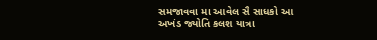સમજાવવા મા આવેલ સૈ સાધકો આ અખંડ જ્યોતિ કલશ યાત્રા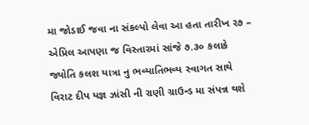મા જોડાઈ જવા ના સંકલ્પો લેવા આ હતા તારીખ ૨૭ – એપ્રિલ આપણા જ વિસ્તારમાં સાંજે ૭.૩૦ કલાકે જ્યોતિ કલશ યાત્રા નુ ભવ્યાતિભવ્ય સ્વાગત સાથે વિરાટ દીપ યજ્ઞ ઝાંસી ની રાણી ગ્રાઉન્ડ મા સંપન્ન થશે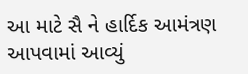આ માટે સૈ ને હાર્દિક આમંત્રણ આપવામાં આવ્યું